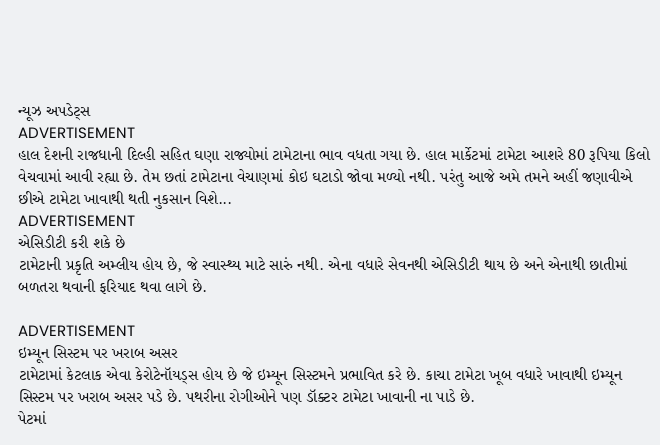ન્યૂઝ અપડેટ્સ
ADVERTISEMENT
હાલ દેશની રાજધાની દિલ્હી સહિત ઘણા રાજ્યોમાં ટામેટાના ભાવ વધતા ગયા છે. હાલ માર્કેટમાં ટામેટા આશરે 80 રૂપિયા કિલો વેચવામાં આવી રહ્યા છે. તેમ છતાં ટામેટાના વેચાણમાં કોઇ ઘટાડો જોવા મળ્યો નથી. પરંતુ આજે અમે તમને અહીં જણાવીએ છીએ ટામેટા ખાવાથી થતી નુકસાન વિશે...
ADVERTISEMENT
એસિડીટી કરી શકે છે
ટામેટાની પ્રકૃતિ અમ્લીય હોય છે, જે સ્વાસ્થ્ય માટે સારું નથી. એના વધારે સેવનથી એસિડીટી થાય છે અને એનાથી છાતીમાં બળતરા થવાની ફરિયાદ થવા લાગે છે.

ADVERTISEMENT
ઇમ્યૂન સિસ્ટમ પર ખરાબ અસર
ટામેટામાં કેટલાક એવા કેરોટેનૉયડ્સ હોય છે જે ઇમ્યૂન સિસ્ટમને પ્રભાવિત કરે છે. કાચા ટામેટા ખૂબ વધારે ખાવાથી ઇમ્યૂન સિસ્ટમ પર ખરાબ અસર પડે છે. પથરીના રોગીઓને પણ ડૉક્ટર ટામેટા ખાવાની ના પાડે છે.
પેટમાં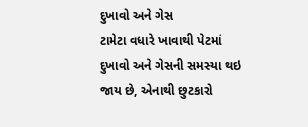દુખાવો અને ગેસ
ટામેટા વધારે ખાવાથી પેટમાં દુખાવો અને ગેસની સમસ્યા થઇ જાય છે, એનાથી છુટકારો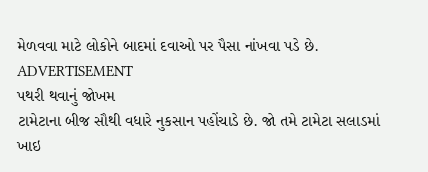મેળવવા માટે લોકોને બાદમાં દવાઓ પર પૈસા નાંખવા પડે છે.
ADVERTISEMENT
પથરી થવાનું જોખમ
ટામેટાના બીજ સૌથી વધારે નુકસાન પહોંચાડે છે. જો તમે ટામેટા સલાડમાં ખાઇ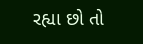રહ્યા છો તો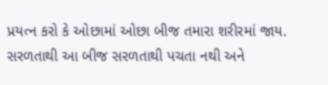પ્રયત્ન કરો કે ઓછામાં ઓછા બીજ તમારા શરીરમાં જાય. સરળતાથી આ બીજ સરળતાથી પચતા નથી અને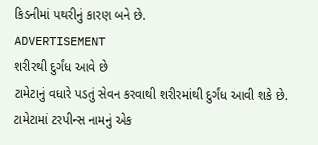કિડનીમાં પથરીનું કારણ બને છે.
ADVERTISEMENT
શરીરથી દુર્ગંધ આવે છે
ટામેટાનું વધારે પડતું સેવન કરવાથી શરીરમાંથી દુર્ગંધ આવી શકે છે. ટામેટામાં ટરપીન્સ નામનું એક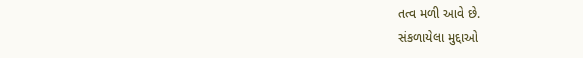તત્વ મળી આવે છે.
સંકળાયેલા મુદ્દાઓ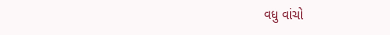વધુ વાંચો